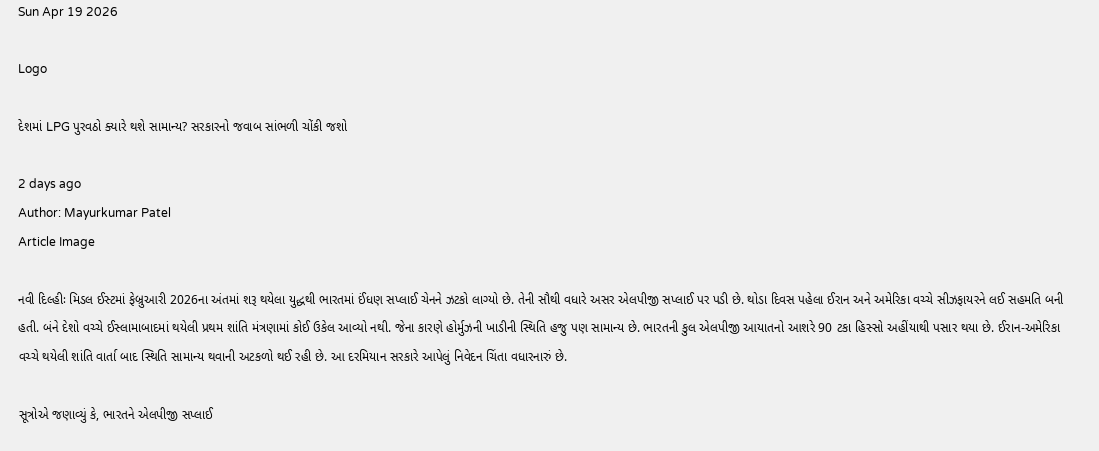Sun Apr 19 2026

Logo

દેશમાં LPG પુરવઠો ક્યારે થશે સામાન્ય? સરકારનો જવાબ સાંભળી ચોંકી જશો

2 days ago
Author: Mayurkumar Patel
Article Image

નવી દિલ્હીઃ મિડલ ઈસ્ટમાં ફેબ્રુઆરી 2026ના અંતમાં શરૂ થયેલા યુદ્ધથી ભારતમાં ઈંધણ સપ્લાઈ ચેનને ઝટકો લાગ્યો છે. તેની સૌથી વધારે અસર એલપીજી સપ્લાઈ પર પડી છે. થોડા દિવસ પહેલા ઈરાન અને અમેરિકા વચ્ચે સીઝફાયરને લઈ સહમતિ બની હતી. બંને દેશો વચ્ચે ઈસ્લામાબાદમાં થયેલી પ્રથમ શાંતિ મંત્રણામાં કોઈ ઉકેલ આવ્યો નથી. જેના કારણે હોર્મુઝની ખાડીની સ્થિતિ હજુ પણ સામાન્ય છે. ભારતની કુલ એલપીજી આયાતનો આશરે 90 ટકા હિસ્સો અહીંયાથી પસાર થયા છે. ઈરાન-અમેરિકા વચ્ચે થયેલી શાંતિ વાર્તા બાદ સ્થિતિ સામાન્ય થવાની અટકળો થઈ રહી છે. આ દરમિયાન સરકારે આપેલું નિવેદન ચિંતા વધારનારું છે.

સૂત્રોએ જણાવ્યું કે, ભારતને એલપીજી સપ્લાઈ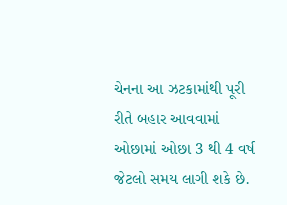ચેનના આ ઝટકામાંથી પૂરી રીતે બહાર આવવામાં ઓછામાં ઓછા 3 થી 4 વર્ષ જેટલો સમય લાગી શકે છે.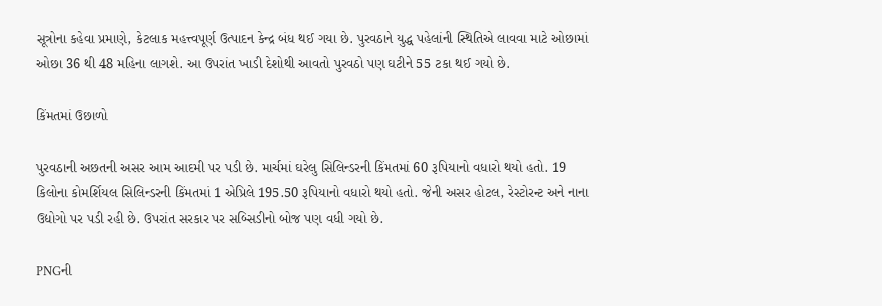સૂત્રોના કહેવા પ્રમાણે, કેટલાક મહત્ત્વપૂર્ણ ઉત્પાદન કેન્દ્ર બંધ થઈ ગયા છે. પુરવઠાને યુદ્ધ પહેલાંની સ્થિતિએ લાવવા માટે ઓછામાં ઓછા 36 થી 48 મહિના લાગશે. આ ઉપરાંત ખાડી દેશોથી આવતો પુરવઠો પણ ઘટીને 55 ટકા થઈ ગયો છે.

કિંમતમાં ઉછાળો

પુરવઠાની અછતની અસર આમ આદમી પર પડી છે. માર્ચમાં ઘરેલુ સિલિન્ડરની કિંમતમાં 60 રૂપિયાનો વધારો થયો હતો. 19 કિલોના કોમર્શિયલ સિલિન્ડરની કિંમતમાં 1 એપ્રિલે 195.50 રૂપિયાનો વધારો થયો હતો. જેની અસર હોટલ, રેસ્ટોરન્ટ અને નાના ઉદ્યોગો પર પડી રહી છે. ઉપરાંત સરકાર પર સબ્સિડીનો બોજ પણ વધી ગયો છે.

PNGની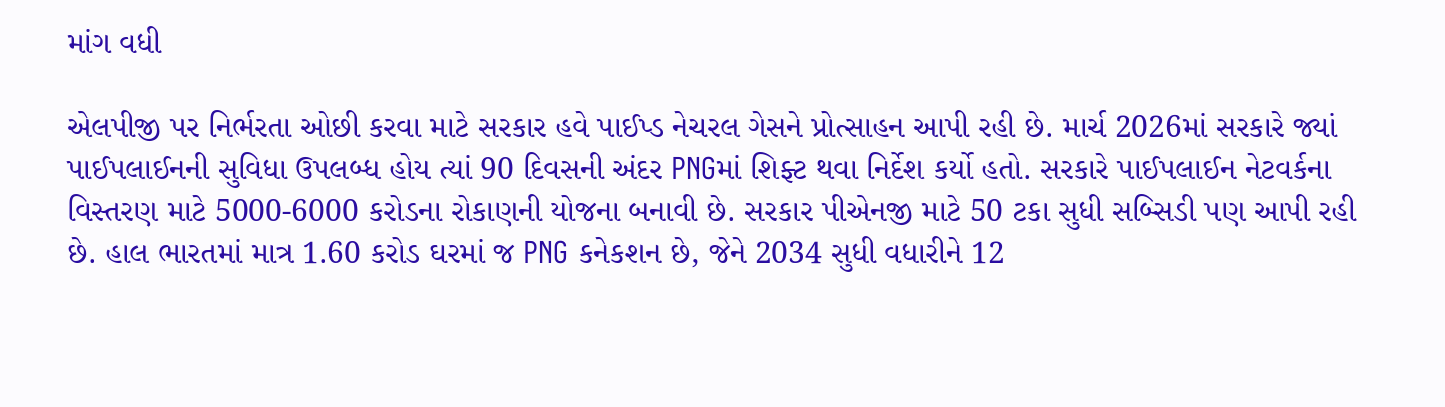માંગ વધી

એલપીજી પર નિર્ભરતા ઓછી કરવા માટે સરકાર હવે પાઈપ્ડ નેચરલ ગેસને પ્રોત્સાહન આપી રહી છે. માર્ચ 2026માં સરકારે જ્યાં પાઈપલાઈનની સુવિધા ઉપલબ્ધ હોય ત્યાં 90 દિવસની અંદર PNGમાં શિફ્ટ થવા નિર્દેશ કર્યો હતો. સરકારે પાઈપલાઈન નેટવર્કના વિસ્તરણ માટે 5000-6000 કરોડના રોકાણની યોજના બનાવી છે. સરકાર પીએનજી માટે 50 ટકા સુધી સબ્સિડી પણ આપી રહી છે. હાલ ભારતમાં માત્ર 1.60 કરોડ ઘરમાં જ PNG કનેકશન છે, જેને 2034 સુધી વધારીને 12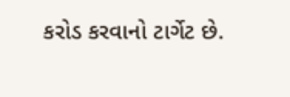કરોડ કરવાનો ટાર્ગેટ છે.